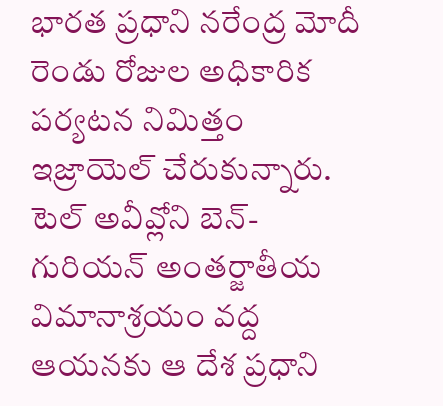భారత ప్రధాని నరేంద్ర మోదీ రెండు రోజుల అధికారిక పర్యటన నిమిత్తం ఇజ్రాయెల్ చేరుకున్నారు. టెల్ అవీవ్లోని బెన్-గురియన్ అంతర్జాతీయ విమానాశ్రయం వద్ద ఆయనకు ఆ దేశ ప్రధాని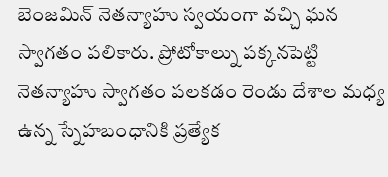బెంజమిన్ నెతన్యాహు స్వయంగా వచ్చి ఘన స్వాగతం పలికారు. ప్రోటోకాల్ను పక్కనపెట్టి నెతన్యాహు స్వాగతం పలకడం రెండు దేశాల మధ్య ఉన్న స్నేహబంధానికి ప్రత్యేక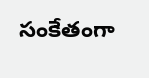సంకేతంగా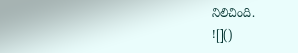నిలిచింది.
![]()